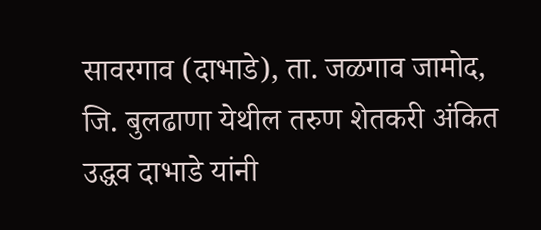सावरगाव (दाभाडे), ता. जळगाव जामोद, जि. बुलढाणा येथील तरुण शेतकरी अंकित उद्धव दाभाडे यांनी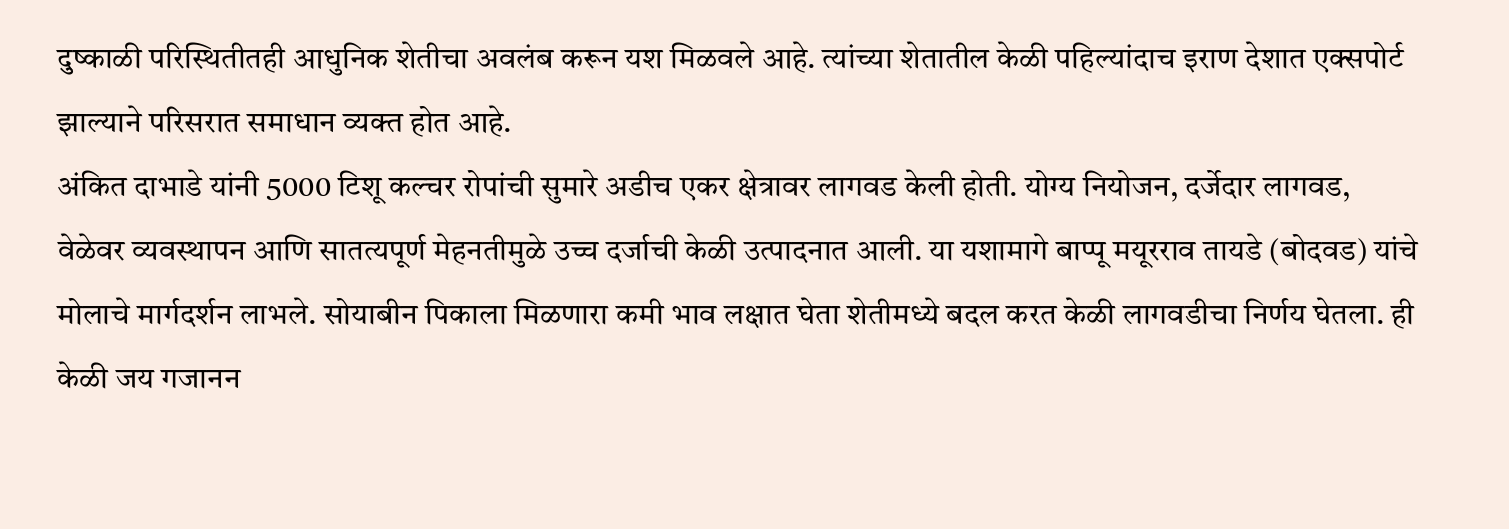दुष्काळी परिस्थितीतही आधुनिक शेतीचा अवलंब करून यश मिळवले आहे. त्यांच्या शेतातील केळी पहिल्यांदाच इराण देशात एक्सपोर्ट झाल्याने परिसरात समाधान व्यक्त होत आहे.
अंकित दाभाडे यांनी 5000 टिशू कल्चर रोपांची सुमारे अडीच एकर क्षेत्रावर लागवड केली होती. योग्य नियोजन, दर्जेदार लागवड, वेळेवर व्यवस्थापन आणि सातत्यपूर्ण मेहनतीमुळे उच्च दर्जाची केळी उत्पादनात आली. या यशामागे बाप्पू मयूरराव तायडे (बोदवड) यांचे मोलाचे मार्गदर्शन लाभले. सोयाबीन पिकाला मिळणारा कमी भाव लक्षात घेता शेतीमध्ये बदल करत केळी लागवडीचा निर्णय घेतला. ही केळी जय गजानन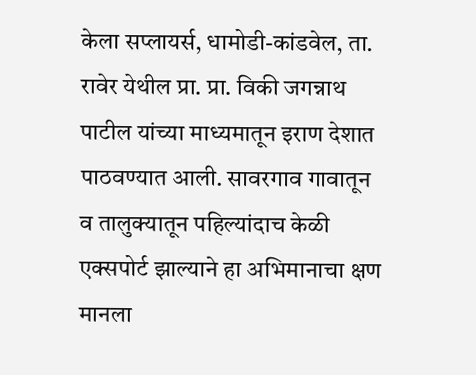केला सप्लायर्स, धामोडी-कांडवेल, ता. रावेर येथील प्रा. प्रा. विकी जगन्नाथ पाटील यांच्या माध्यमातून इराण देशात पाठवण्यात आली. सावरगाव गावातून व तालुक्यातून पहिल्यांदाच केळी एक्सपोर्ट झाल्याने हा अभिमानाचा क्षण मानला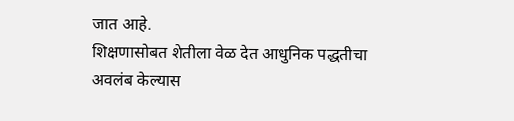जात आहे.
शिक्षणासोबत शेतीला वेळ देत आधुनिक पद्धतीचा अवलंब केल्यास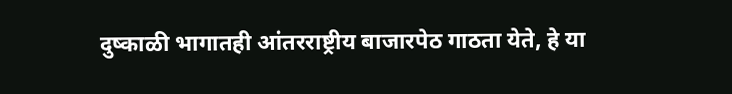दुष्काळी भागातही आंतरराष्ट्रीय बाजारपेठ गाठता येते, हे या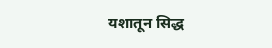यशातून सिद्ध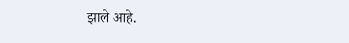झाले आहे.